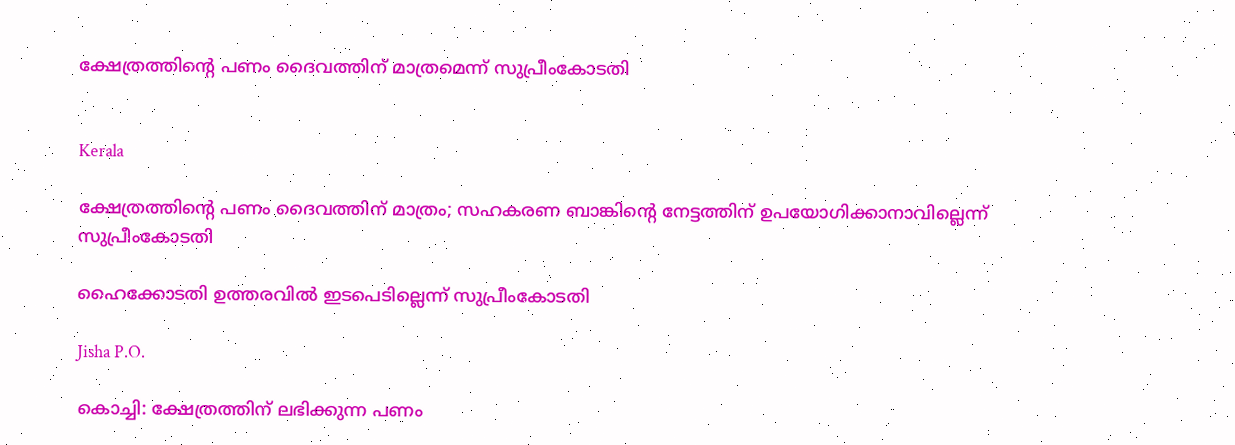ക്ഷേത്രത്തിന്‍റെ പണം ദൈവത്തിന് മാത്രമെന്ന് സുപ്രീംകോടതി


Kerala

ക്ഷേത്രത്തിന്‍റെ പണം ദൈവത്തിന് മാത്രം; സഹകരണ ബാങ്കിന്‍റെ നേട്ടത്തിന് ഉപയോഗിക്കാനാവില്ലെന്ന് സുപ്രീംകോടതി

ഹൈക്കോടതി ഉത്തരവിൽ ഇടപെടില്ലെന്ന് സുപ്രീംകോടതി

Jisha P.O.

കൊച്ചി: ക്ഷേത്രത്തിന് ലഭിക്കുന്ന പണം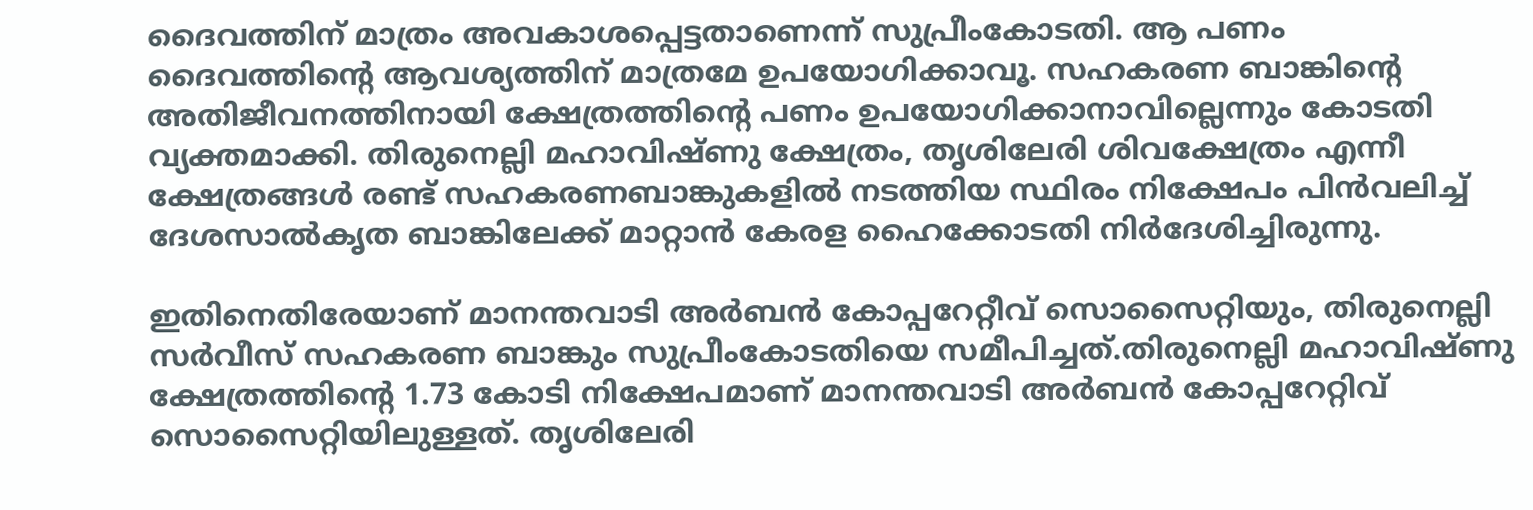ദൈവത്തിന് മാത്രം അവകാശപ്പെട്ടതാണെന്ന് സുപ്രീംകോടതി. ആ പണം ദൈവത്തിന്‍റെ ആവശ്യത്തിന് മാത്രമേ ഉപയോഗിക്കാവൂ. സഹകരണ ബാങ്കിന്‍റെ അതിജീവനത്തിനായി ക്ഷേത്രത്തിന്‍റെ പണം ഉപയോഗിക്കാനാവില്ലെന്നും കോടതി വ്യക്തമാക്കി. തിരുനെല്ലി മഹാവിഷ്ണു ക്ഷേത്രം, തൃശിലേരി ശിവക്ഷേത്രം എന്നീ ക്ഷേത്രങ്ങൾ രണ്ട് സഹകരണബാങ്കുകളിൽ‌ നടത്തിയ സ്ഥിരം നിക്ഷേപം പിൻവലിച്ച് ദേശസാൽകൃത ബാങ്കിലേക്ക് മാറ്റാൻ കേരള ഹൈക്കോടതി നിർദേശിച്ചിരുന്നു.

ഇതിനെതിരേയാണ് മാനന്തവാടി അർബൻ കോപ്പറേറ്റീവ് സൊസൈറ്റിയും, തിരുനെല്ലി സർവീസ് സഹകരണ ബാങ്കും സുപ്രീംകോടതിയെ സമീപിച്ചത്.തിരുനെല്ലി മഹാവിഷ്ണു ക്ഷേത്രത്തിന്‍റെ 1.73 കോടി നിക്ഷേപമാണ് മാനന്തവാടി അർബൻ കോപ്പറേറ്റിവ് സൊസൈറ്റിയിലുള്ളത്. തൃശിലേരി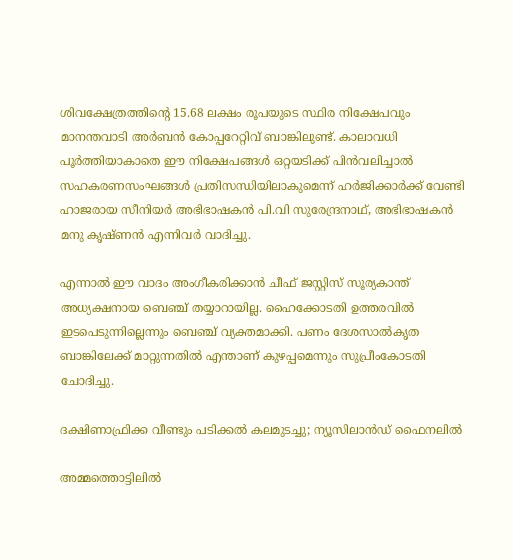ശിവക്ഷേത്രത്തിന്‍റെ 15.68 ലക്ഷം രൂപയുടെ സ്ഥിര നിക്ഷേപവും മാനന്തവാടി അർബൻ കോപ്പറേറ്റിവ് ബാങ്കിലുണ്ട്. കാലാവധി പൂർത്തിയാകാതെ ഈ നിക്ഷേപങ്ങൾ ഒറ്റയടിക്ക് പിൻവലിച്ചാൽ സഹകരണസംഘങ്ങൾ പ്രതിസന്ധിയിലാകുമെന്ന് ഹർജിക്കാർക്ക് വേണ്ടി ഹാജരായ സീനിയർ അഭിഭാഷകൻ പി.വി സുരേന്ദ്രനാഥ്, അഭിഭാഷകൻ മനു കൃഷ്ണൻ എന്നിവർ വാദിച്ചു.

എന്നാൽ ഈ വാദം അംഗീകരിക്കാൻ ചീഫ് ജസ്റ്റിസ് സൂര്യകാന്ത് അധ്യക്ഷനായ ബെഞ്ച് തയ്യാറായില്ല. ഹൈക്കോടതി ഉത്തരവിൽ ഇടപെടുന്നില്ലെന്നും ബെഞ്ച് വ്യക്തമാക്കി. പണം ദേശസാൽകൃത ബാങ്കിലേക്ക് മാറ്റുന്നതിൽ എന്താണ് കുഴപ്പമെന്നും സുപ്രീംകോടതി ചോദിച്ചു.

ദക്ഷിണാഫ്രിക്ക വീണ്ടും പടിക്കൽ കലമുടച്ചു; ന‍്യൂസിലാൻഡ് ഫൈനലിൽ

അമ്മത്തൊട്ടിലിൽ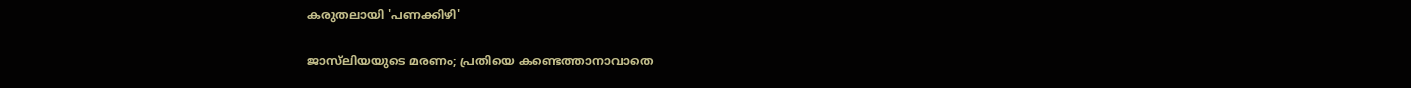കരുതലായി 'പണക്കിഴി'

ജാസ്‌ലിയയുടെ മരണം; പ്രതിയെ കണ്ടെത്താനാവാതെ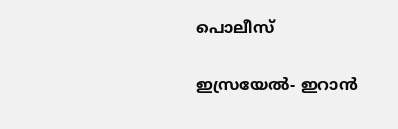പൊലീസ്

ഇസ്രയേൽ- ഇറാൻ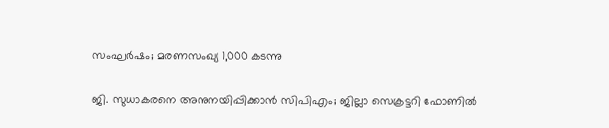സംഘർഷം; മരണസംഖ‍്യ‍ 1,000 കടന്നു

ജി. സുധാകരനെ അനുനയിപ്പിക്കാൻ സിപിഎം; ജില്ലാ സെക്രട്ടറി ഫോണിൽ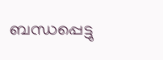ബന്ധപ്പെട്ടു